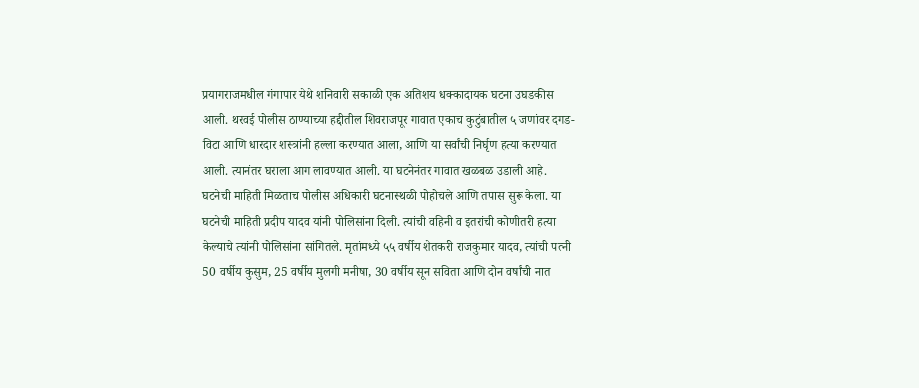प्रयागराजमधील गंगापार येथे शनिवारी सकाळी एक अतिशय धक्कादायक घटना उघडकीस आली. थरवई पोलीस ठाण्याच्या हद्दीतील शिवराजपूर गावात एकाच कुटुंबातील ५ जणांवर दगड- विटा आणि धारदार शस्त्रांनी हल्ला करण्यात आला, आणि या सर्वांची निर्घृण हत्या करण्यात आली. त्यानंतर घराला आग लावण्यात आली. या घटनेनंतर गावात खळबळ उडाली आहे.
घटनेची माहिती मिळताच पोलीस अधिकारी घटनास्थळी पोहोचले आणि तपास सुरू केला. या घटनेची माहिती प्रदीप यादव यांनी पोलिसांना दिली. त्यांची वहिनी व इतरांची कोणीतरी हत्या केल्याचे त्यांनी पोलिसांना सांगितले. मृतांमध्ये ५५ वर्षीय शेतकरी राजकुमार यादव, त्यांची पत्नी 50 वर्षीय कुसुम, 25 वर्षीय मुलगी मनीषा, 30 वर्षीय सून सविता आणि दोन वर्षांची नात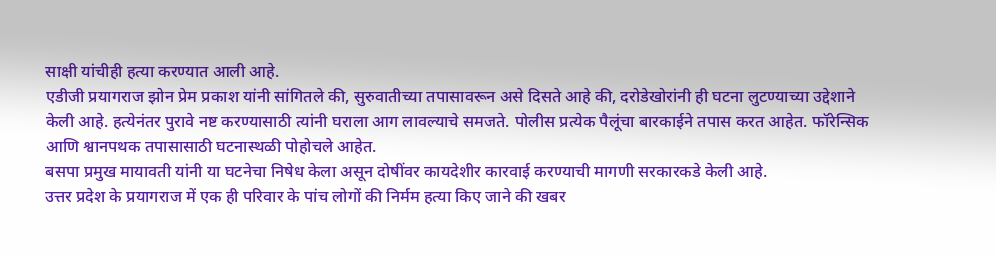साक्षी यांचीही हत्या करण्यात आली आहे.
एडीजी प्रयागराज झोन प्रेम प्रकाश यांनी सांगितले की, सुरुवातीच्या तपासावरून असे दिसते आहे की, दरोडेखोरांनी ही घटना लुटण्याच्या उद्देशाने केली आहे. हत्येनंतर पुरावे नष्ट करण्यासाठी त्यांनी घराला आग लावल्याचे समजते. पोलीस प्रत्येक पैलूंचा बारकाईने तपास करत आहेत. फॉरेन्सिक आणि श्वानपथक तपासासाठी घटनास्थळी पोहोचले आहेत.
बसपा प्रमुख मायावती यांनी या घटनेचा निषेध केला असून दोषींवर कायदेशीर कारवाई करण्याची मागणी सरकारकडे केली आहे.
उत्तर प्रदेश के प्रयागराज में एक ही परिवार के पांच लोगों की निर्मम हत्या किए जाने की खबर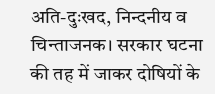अति-दुःखद, निन्दनीय व चिन्ताजनक। सरकार घटना की तह में जाकर दोषियों के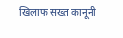खिलाफ सख्त कानूनी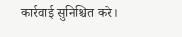कार्रवाई सुनिश्चित करे।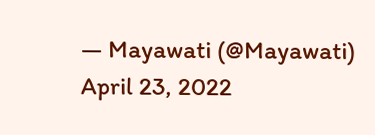— Mayawati (@Mayawati) April 23, 2022